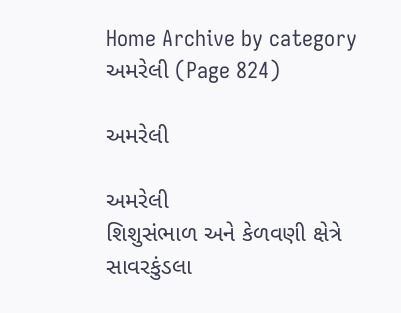Home Archive by category અમરેલી (Page 824)

અમરેલી

અમરેલી
શિશુસંભાળ અને કેળવણી ક્ષેત્રે સાવરકુંડલા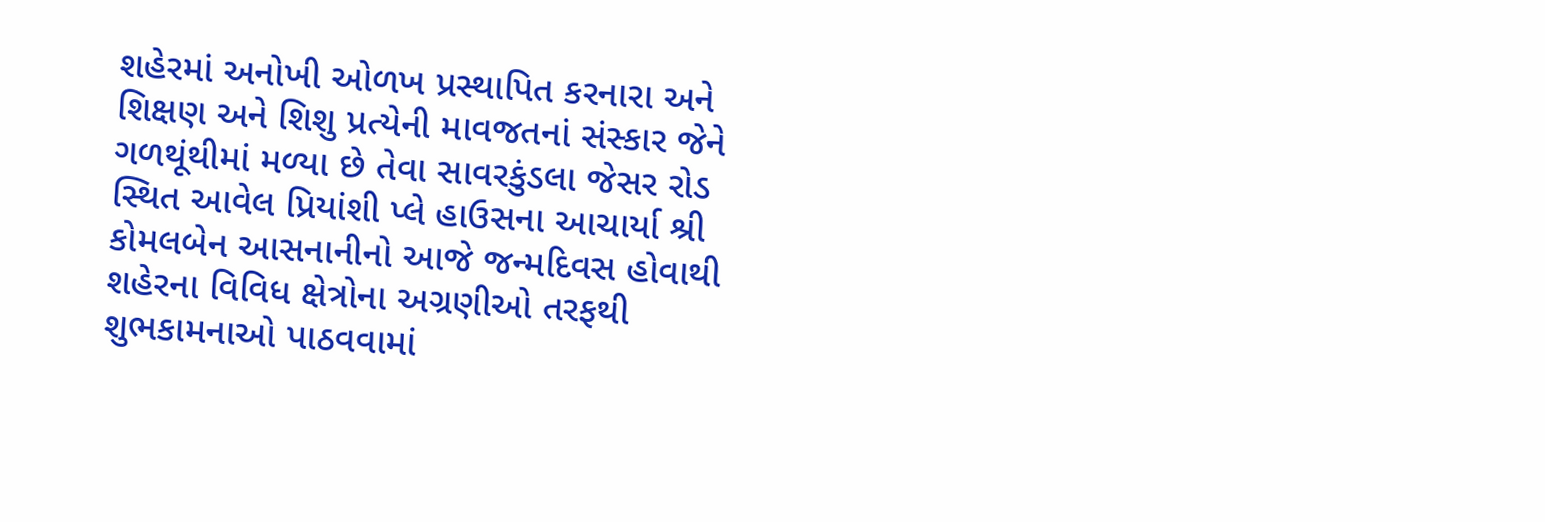શહેરમાં અનોખી ઓળખ પ્રસ્થાપિત કરનારા અને શિક્ષણ અને શિશુ પ્રત્યેની માવજતનાં સંસ્કાર જેને ગળથૂંથીમાં મળ્યા છે તેવા સાવરકુંડલા જેસર રોડ સ્થિત આવેલ પ્રિયાંશી પ્લે હાઉસના આચાર્યા શ્રી કોમલબેન આસનાનીનો આજે જન્મદિવસ હોવાથી શહેરના વિવિધ ક્ષેત્રોના અગ્રણીઓ તરફથી શુભકામનાઓ પાઠવવામાં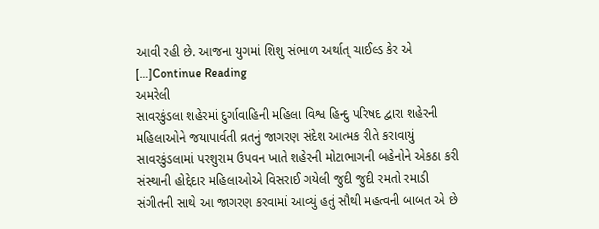આવી રહી છે. આજના યુગમાં શિશુ સંભાળ અર્થાત્ ચાઈલ્ડ કેર એ […]Continue Reading
અમરેલી
સાવરકુંડલા શહેરમાં દુર્ગાવાહિની મહિલા વિશ્વ હિન્દુ પરિષદ દ્વારા શહેરની મહિલાઓને જયાપાર્વતી વ્રતનું જાગરણ સંદેશ આત્મક રીતે કરાવાયું સાવરકુંડલામાં પરશુરામ ઉપવન ખાતે શહેરની મોટાભાગની બહેનોને એકઠા કરી સંસ્થાની હોદ્દેદાર મહિલાઓએ વિસરાઈ ગયેલી જુદી જુદી રમતો રમાડી સંગીતની સાથે આ જાગરણ કરવામાં આવ્યું હતું સૌથી મહત્વની બાબત એ છે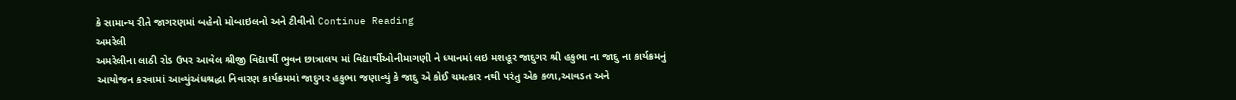કે સામાન્ય રીતે જાગરણમાં બહેનો મોબાઇલનો અને ટીવીનો Continue Reading
અમરેલી
અમરેલીના લાઠી રોડ ઉપર આવેલ શ્રીજી વિદ્યાર્થી ભુવન છાત્રાલય માં વિદ્યાર્થીઓનીમાગણી ને ધ્યાનમાં લઇ મશહૂર જાદુગર શ્રી હકુભા ના જાદુ ના કાર્યક્રમનું આયોજન કરવામાં આવ્યુંઅંધશ્રદ્ધા નિવારણ કાર્યક્રમમાં જાદુગર હકુભા જણાવ્યું કે જાદુ એ કોઈ ચમત્કાર નથી પરંતુ એક કળા,આવડત અને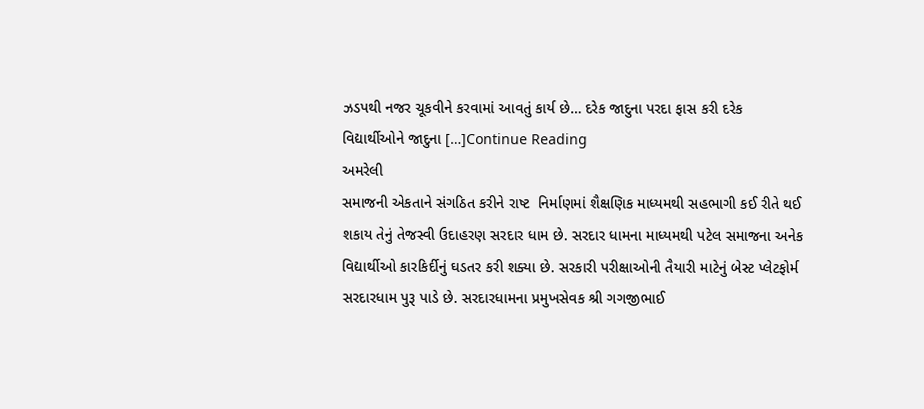ઝડપથી નજર ચૂકવીને કરવામાં આવતું કાર્ય છે… દરેક જાદુના પરદા ફાસ કરી દરેક વિદ્યાર્થીઓને જાદુના […]Continue Reading
અમરેલી
સમાજની એકતાને સંગઠિત કરીને રાષ્ટ  નિર્માણમાં શૈક્ષણિક માધ્યમથી સહભાગી કઈ રીતે થઈ શકાય તેનું તેજસ્વી ઉદાહરણ સરદાર ધામ છે. સરદાર ધામના માધ્યમથી પટેલ સમાજના અનેક વિદ્યાર્થીઓ કારકિર્દીનું ઘડતર કરી શક્યા છે. સરકારી પરીક્ષાઓની તૈયારી માટેનું બેસ્ટ પ્લેટફોર્મ સરદારધામ પુરૂ પાડે છે. સરદારધામના પ્રમુખસેવક શ્રી ગગજીભાઈ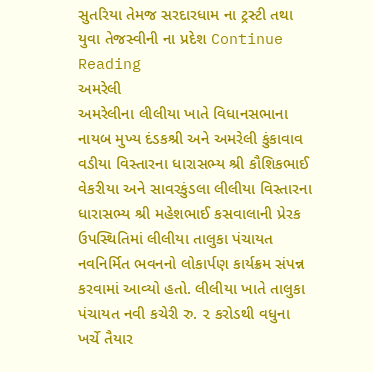સુતરિયા તેમજ સરદારધામ ના ટ્રસ્ટી તથા યુવા તેજસ્વીની ના પ્રદેશ Continue Reading
અમરેલી
અમરેલીના લીલીયા ખાતે વિધાનસભાના નાયબ મુખ્ય દંડકશ્રી અને અમરેલી કુંકાવાવ વડીયા વિસ્તારના ધારાસભ્ય શ્રી કૌશિકભાઈ વેકરીયા અને સાવરકુંડલા લીલીયા વિસ્તારના ધારાસભ્ય શ્રી મહેશભાઈ કસવાલાની પ્રેરક ઉપસ્થિતિમાં લીલીયા તાલુકા પંચાયત નવનિર્મિત ભવનનો લોકાર્પણ કાર્યક્રમ સંપન્ન કરવામાં આવ્યો હતો. લીલીયા ખાતે તાલુકા પંચાયત નવી કચેરી રુ. ૨ કરોડથી વધુના ખર્ચે તૈયાર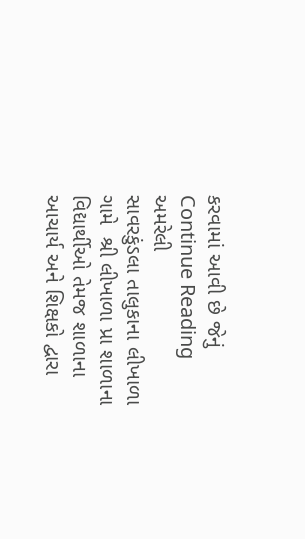કરવામાં આવી છે જેનું Continue Reading
અમરેલી
સાવરકુંડલા તાલુકાના લીખાળા ગામે  શ્રી લીખાળા પ્રા શાળાના વિદ્યાર્થીઓ તેમજ શાળાના આચાર્ય અને શિક્ષકો દ્વારા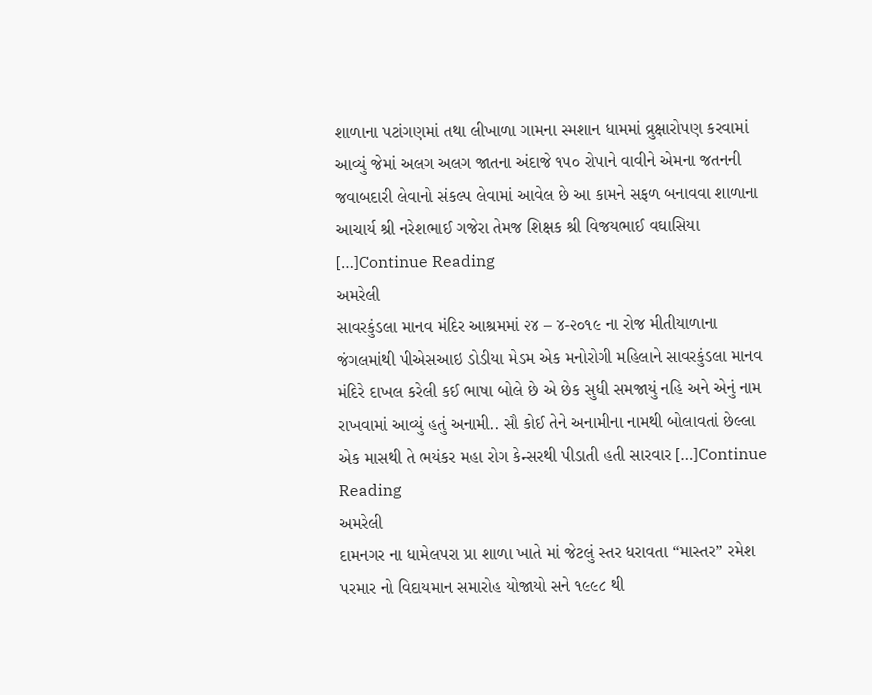શાળાના પટાંગણમાં તથા લીખાળા ગામના સ્મશાન ધામમાં વ્રુક્ષારોપણ કરવામાં આવ્યું જેમાં અલગ અલગ જાતના અંદાજે ૧૫૦ રોપાને વાવીને એમના જતનની જવાબદારી લેવાનો સંકલ્પ લેવામાં આવેલ છે આ કામને સફળ બનાવવા શાળાના આચાર્ય શ્રી નરેશભાઈ ગજેરા તેમજ શિક્ષક શ્રી વિજયભાઈ વઘાસિયા […]Continue Reading
અમરેલી
સાવરકુંડલા માનવ મંદિર આશ્રમમાં ૨૪ – ૪-૨૦૧૯ ના રોજ મીતીયાળાના જંગલમાંથી પીએસઆઇ ડોડીયા મેડમ એક મનોરોગી મહિલાને સાવરકુંડલા માનવ મંદિરે દાખલ કરેલી કઈ ભાષા બોલે છે એ છેક સુધી સમજાયું નહિ અને એનું નામ રાખવામાં આવ્યું હતું અનામી.. સૌ કોઈ તેને અનામીના નામથી બોલાવતાં છેલ્લા એક માસથી તે ભયંકર મહા રોગ કેન્સરથી પીડાતી હતી સારવાર […]Continue Reading
અમરેલી
દામનગર ના ધામેલપરા પ્રા શાળા ખાતે માં જેટલું સ્તર ધરાવતા “માસ્તર” રમેશ પરમાર નો વિદાયમાન સમારોહ યોજાયો સને ૧૯૯૮ થી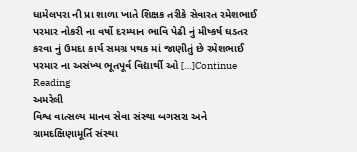ધામેલપરા ની પ્રા શાળા ખાતે શિક્ષક તરીકે સેવારત રમેશભાઈ પરમાર નોકરી ના વર્ષો દરમ્યાન ભાવિ પેઢી નું મીષ્કર્ષ ઘડતર કરવા નું ઉમદા કાર્ય સમગ્ર પથક માં જાણીતું છે રમેશભાઈ પરમાર ના અસંખ્ય ભૂતપૂર્વ વિદ્યાર્થી ઓ […]Continue Reading
અમરેલી
વિશ્વ વાત્સલ્ય માનવ સેવા સંસ્થા બગસરા અને ગ્રામદક્ષિણામૂર્તિ સંસ્થા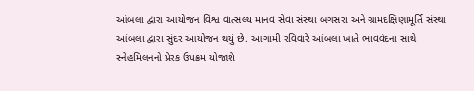આંબલા દ્વારા આયોજન વિશ્વ વાત્સલ્ય માનવ સેવા સંસ્થા બગસરા અને ગ્રામદક્ષિણામૂર્તિ સંસ્થા આંબલા દ્વારા સુંદર આયોજન થયું છે. આગામી રવિવારે આંબલા ખાતે ભાવવંદના સાથે સ્નેહમિલનનો પ્રેરક ઉપક્રમ યોજાશે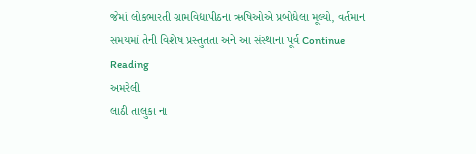જેમાં લોકભારતી ગ્રામવિદ્યાપીઠના ઋષિઓએ પ્રબોધેલા મૂલ્યો, વર્તમાન સમયમાં તેની વિશેષ પ્રસ્તુતતા અને આ સંસ્થાના પૂર્વ Continue Reading
અમરેલી
લાઠી તાલુકા ના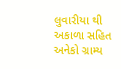લુવારીયા થી અકાળા સહિત અનેકો ગ્રામ્ય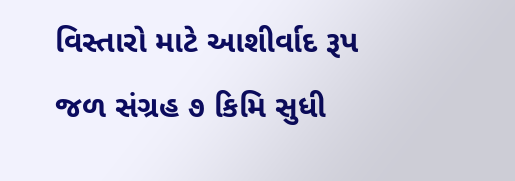વિસ્તારો માટે આશીર્વાદ રૂપ જળ સંગ્રહ ૭ કિમિ સુધી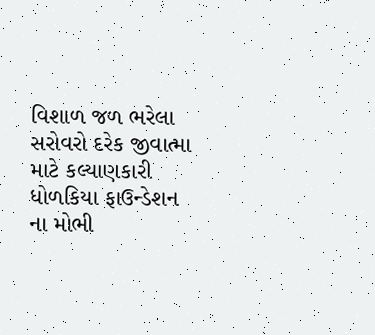વિશાળ જળ ભરેલા સરોવરો દરેક જીવાત્મા માટે કલ્યાણકારી ધોળકિયા ફાઉન્ડેશન ના મોભી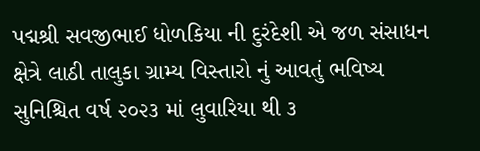પદ્મશ્રી સવજીભાઈ ધોળકિયા ની દુરંદેશી એ જળ સંસાધન ક્ષેત્રે લાઠી તાલુકા ગ્રામ્ય વિસ્તારો નું આવતું ભવિષ્ય સુનિશ્ચિત વર્ષ ૨૦૨૩ માં લુવારિયા થી ૩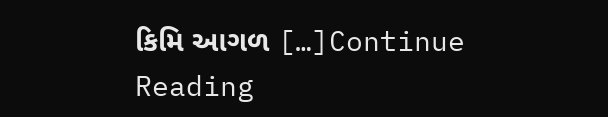કિમિ આગળ […]Continue Reading